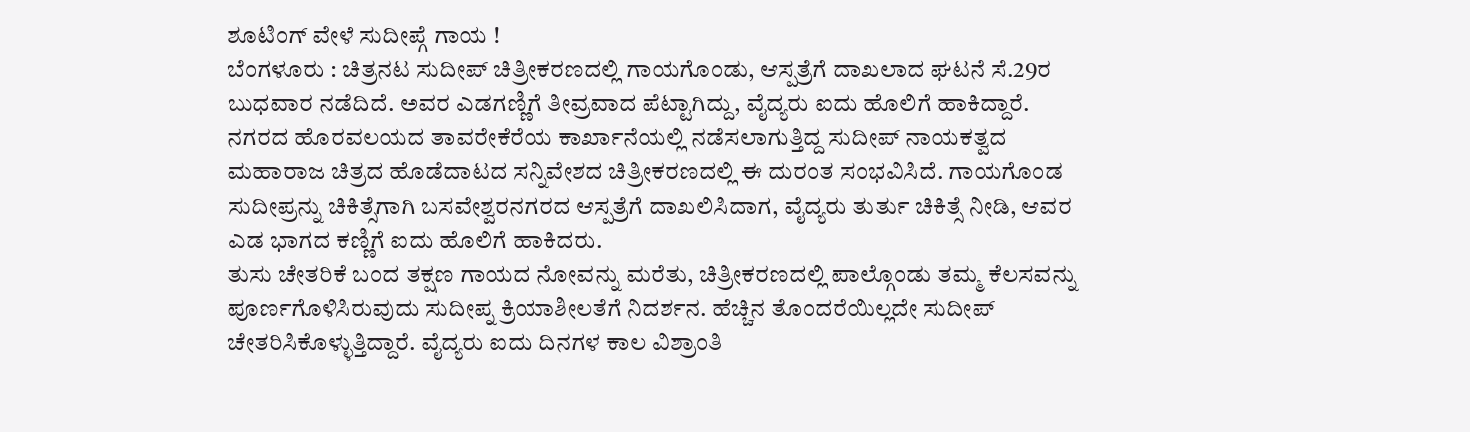ಶೂಟಿಂಗ್ ವೇಳೆ ಸುದೀಪ್ಗೆ ಗಾಯ !
ಬೆಂಗಳೂರು : ಚಿತ್ರನಟ ಸುದೀಪ್ ಚಿತ್ರೀಕರಣದಲ್ಲಿ ಗಾಯಗೊಂಡು, ಆಸ್ಪತ್ರೆಗೆ ದಾಖಲಾದ ಘಟನೆ ಸೆ.29ರ ಬುಧವಾರ ನಡೆದಿದೆ. ಅವರ ಎಡಗಣ್ಣಿಗೆ ತೀವ್ರವಾದ ಪೆಟ್ಟಾಗಿದ್ದು, ವೈದ್ಯರು ಐದು ಹೊಲಿಗೆ ಹಾಕಿದ್ದಾರೆ.
ನಗರದ ಹೊರವಲಯದ ತಾವರೇಕೆರೆಯ ಕಾರ್ಖಾನೆಯಲ್ಲಿ ನಡೆಸಲಾಗುತ್ತಿದ್ದ ಸುದೀಪ್ ನಾಯಕತ್ವದ ಮಹಾರಾಜ ಚಿತ್ರದ ಹೊಡೆದಾಟದ ಸನ್ನಿವೇಶದ ಚಿತ್ರೀಕರಣದಲ್ಲಿ ಈ ದುರಂತ ಸಂಭವಿಸಿದೆ. ಗಾಯಗೊಂಡ ಸುದೀಪ್ರನ್ನು ಚಿಕಿತ್ಸೆಗಾಗಿ ಬಸವೇಶ್ವರನಗರದ ಆಸ್ಪತ್ರೆಗೆ ದಾಖಲಿಸಿದಾಗ, ವೈದ್ಯರು ತುರ್ತು ಚಿಕಿತ್ಸೆ ನೀಡಿ, ಆವರ ಎಡ ಭಾಗದ ಕಣ್ಣಿಗೆ ಐದು ಹೊಲಿಗೆ ಹಾಕಿದರು.
ತುಸು ಚೇತರಿಕೆ ಬಂದ ತಕ್ಷಣ ಗಾಯದ ನೋವನ್ನು ಮರೆತು, ಚಿತ್ರೀಕರಣದಲ್ಲಿ ಪಾಲ್ಗೊಂಡು ತಮ್ಮ ಕೆಲಸವನ್ನು ಪೂರ್ಣಗೊಳಿಸಿರುವುದು ಸುದೀಪ್ನ ಕ್ರಿಯಾಶೀಲತೆಗೆ ನಿದರ್ಶನ. ಹೆಚ್ಚಿನ ತೊಂದರೆಯಿಲ್ಲದೇ ಸುದೀಪ್ ಚೇತರಿಸಿಕೊಳ್ಳುತ್ತಿದ್ದಾರೆ. ವೈದ್ಯರು ಐದು ದಿನಗಳ ಕಾಲ ವಿಶ್ರಾಂತಿ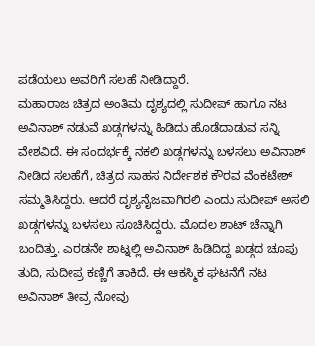ಪಡೆಯಲು ಅವರಿಗೆ ಸಲಹೆ ನೀಡಿದ್ದಾರೆ.
ಮಹಾರಾಜ ಚಿತ್ರದ ಅಂತಿಮ ದೃಶ್ಯದಲ್ಲಿ ಸುದೀಪ್ ಹಾಗೂ ನಟ ಅವಿನಾಶ್ ನಡುವೆ ಖಡ್ಗಗಳನ್ನು ಹಿಡಿದು ಹೊಡೆದಾಡುವ ಸನ್ನಿ ವೇಶವಿದೆ. ಈ ಸಂದರ್ಭಕ್ಕೆ ನಕಲಿ ಖಡ್ಗಗಳನ್ನು ಬಳಸಲು ಅವಿನಾಶ್ ನೀಡಿದ ಸಲಹೆಗೆ, ಚಿತ್ರದ ಸಾಹಸ ನಿರ್ದೇಶಕ ಕೌರವ ವೆಂಕಟೇಶ್ ಸಮ್ಮತಿಸಿದ್ದರು. ಆದರೆ ದೃಶ್ಯನೈಜವಾಗಿರಲಿ ಎಂದು ಸುದೀಪ್ ಅಸಲಿ ಖಡ್ಗಗಳನ್ನು ಬಳಸಲು ಸೂಚಿಸಿದ್ದರು. ಮೊದಲ ಶಾಟ್ ಚೆನ್ನಾಗಿ ಬಂದಿತ್ತು. ಎರಡನೇ ಶಾಟ್ನಲ್ಲಿ ಅವಿನಾಶ್ ಹಿಡಿದಿದ್ದ ಖಡ್ಗದ ಚೂಪು ತುದಿ, ಸುದೀಪ್ರ ಕಣ್ಣಿಗೆ ತಾಕಿದೆ. ಈ ಆಕಸ್ಮಿಕ ಘಟನೆಗೆ ನಟ ಅವಿನಾಶ್ ತೀವ್ರ ನೋವು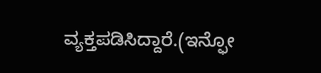ವ್ಯಕ್ತಪಡಿಸಿದ್ದಾರೆ.(ಇನ್ಫೋ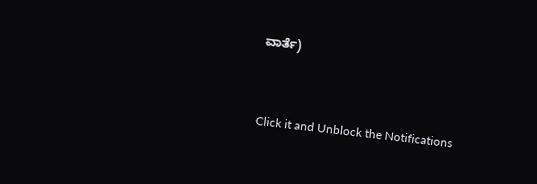ವಾರ್ತೆ)


Click it and Unblock the Notifications